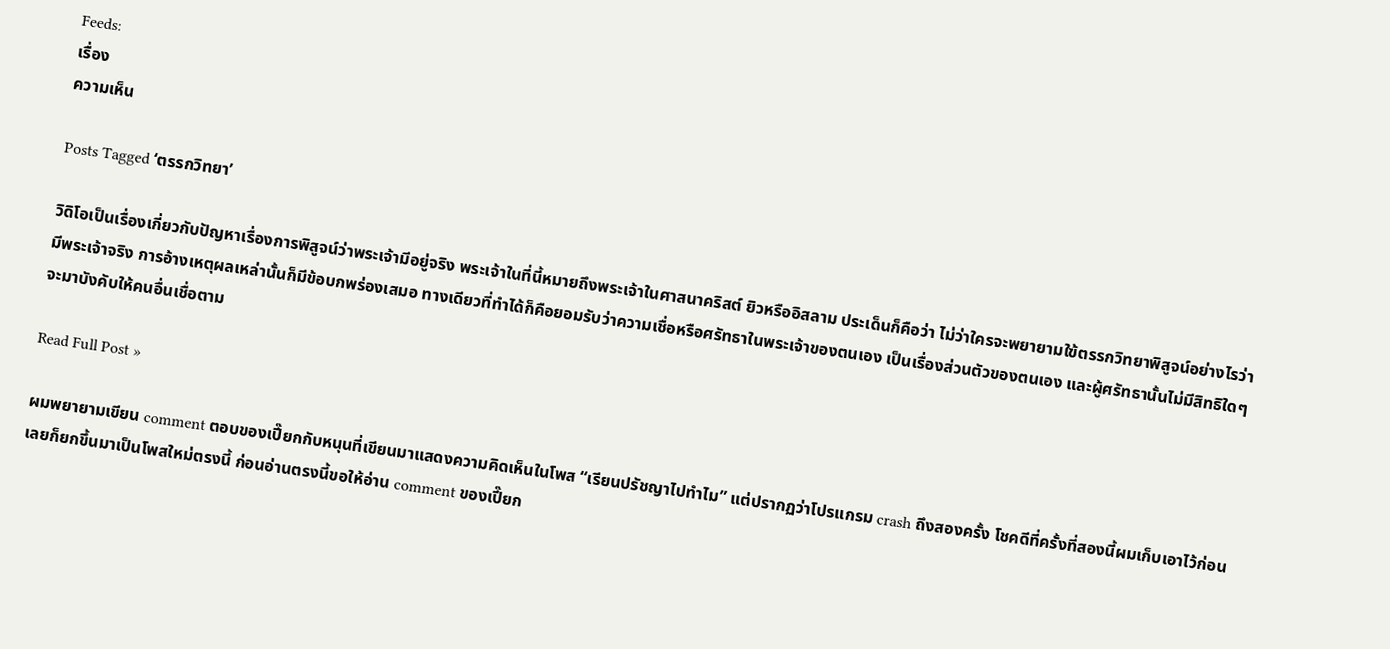Feeds:
เรื่อง
ความเห็น

Posts Tagged ‘ตรรกวิทยา’

วิดิโอเป็นเรื่องเกี่ยวกับปัญหาเรื่องการพิสูจน์ว่าพระเจ้ามีอยู่จริง พระเจ้าในที่นี้หมายถึงพระเจ้าในศาสนาคริสต์ ยิวหรืออิสลาม ประเด็นก็คือว่า ไม่ว่าใครจะพยายามใฃ้ตรรกวิทยาพิสูจน์อย่างไรว่ามีพระเจ้าจริง การอ้างเหตุผลเหล่านั้นก็มีข้อบกพร่องเสมอ ทางเดียวที่ทำได้ก็คือยอมรับว่าความเชื่อหรือศรัทธาในพระเจ้าของตนเอง เป็นเรื่องส่วนตัวของตนเอง และผู้ศรัทธานั้นไม่มีสิทธิใดๆจะมาบังคับให้คนอื่นเชื่อตาม

Read Full Post »

ผมพยายามเขียน comment ตอบของเปี๊ยกกับหนุนที่เขียนมาแสดงความคิดเห็นในโพส “เรียนปรัชญาไปทำไม” แต่ปรากฏว่าโปรแกรม crash ถึงสองครั้ง โชคดีที่ครั้งที่สองนี้ผมเก็บเอาไว้ก่อน เลยก็ยกขึ้นมาเป็นโพสใหม่ตรงนี้ ก่อนอ่านตรงนี้ขอให้อ่าน comment ของเปี๊ยก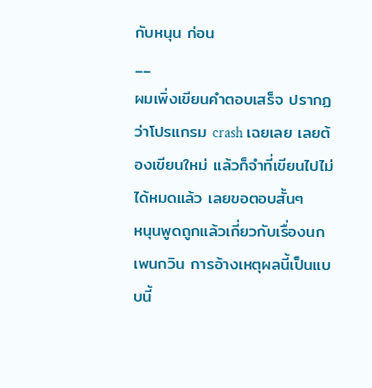กับหนุน ก่อน
__
ผมเพิ่งเขียนคำตอบเสร็จ ปรากฏว่าโปรแกรม crash เฉยเลย เลยต้องเขียนใหม่ แล้วก็จำที่เขียนไปไม่ได้หมดแล้ว เลยขอตอบสั้นๆ
หนุนพูดถูกแล้วเกี่ยวกับเรื่องนกเพนกวิน การอ้างเหตุผลนี้เป็นแบบนี้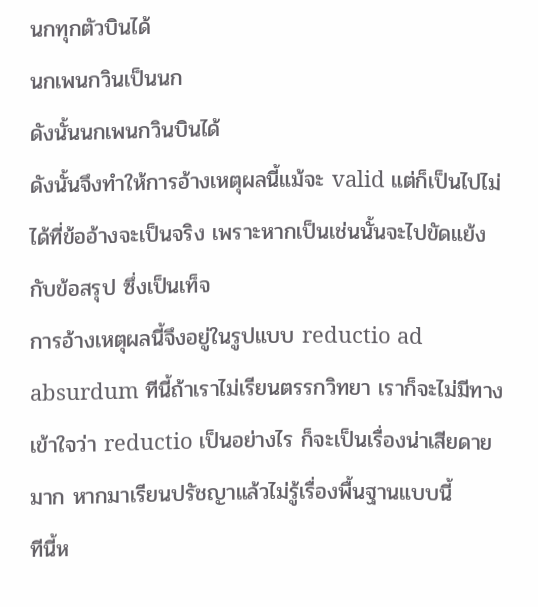นกทุกตัวบินได้
นกเพนกวินเป็นนก
ดังนั้นนกเพนกวินบินได้
ดังนั้นจึงทำให้การอ้างเหตุผลนี้แม้จะ valid แต่ก็เป็นไปไม่ได้ที่ข้ออ้างจะเป็นจริง เพราะหากเป็นเช่นนั้นจะไปขัดแย้งกับข้อสรุป ซึ่งเป็นเท็จ
การอ้างเหตุผลนี้จึงอยู่ในรูปแบบ reductio ad absurdum ทีนี้ถ้าเราไม่เรียนตรรกวิทยา เราก็จะไม่มีทางเข้าใจว่า reductio เป็นอย่างไร ก็จะเป็นเรื่องน่าเสียดายมาก หากมาเรียนปรัชญาแล้วไม่รู้เรื่องพื้นฐานแบบนี้
ทีนี้ห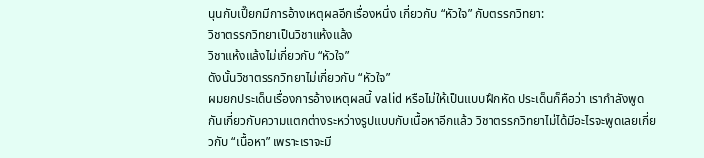นุนกับเปี๊ยกมีการอ้างเหตุผลอีกเรื่องหนึ่ง เกี่ยวกับ “หัวใจ” กับตรรกวิทยา:
วิชาตรรกวิทยาเป็นวิชาแห้งแล้ง
วิชาแห้งแล้งไม่เกี่ยวกับ “หัวใจ”
ดังนั้นวิชาตรรกวิทยาไม่เกี่ยวกับ “หัวใจ”
ผมยกประเด็นเรื่องการอ้างเหตุผลนี้ valid หรือไม่ให้เป็นแบบฝึกหัด ประเด็นก็คือว่า เรากำลังพูดกันเกี่ยวกับความแตกต่างระหว่างรูปแบบกับเนื้อหาอีกแล้ว วิชาตรรกวิทยาไม่ได้มีอะไรจะพูดเลยเกี่ยวกับ “เนื้อหา” เพราะเราจะมี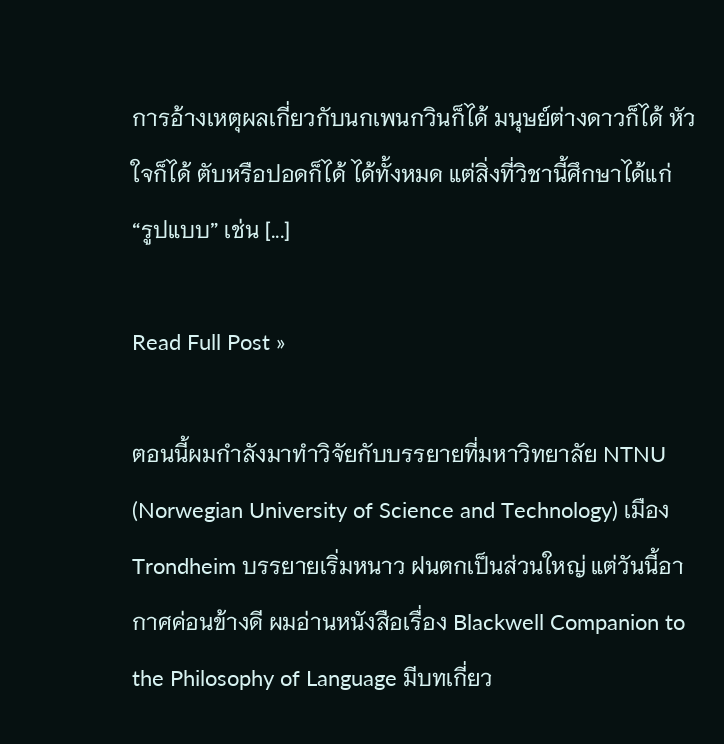การอ้างเหตุผลเกี่ยวกับนกเพนกวินก็ได้ มนุษย์ต่างดาวก็ได้ หัวใจก็ได้ ตับหรือปอดก็ได้ ได้ทั้งหมด แต่สิ่งที่วิชานี้ศึกษาได้แก่ “รูปแบบ” เช่น [...]

Read Full Post »

ตอนนี้ผมกำลังมาทำวิจัยกับบรรยายที่มหาวิทยาลัย NTNU (Norwegian University of Science and Technology) เมือง Trondheim บรรยายเริ่มหนาว ฝนตกเป็นส่วนใหญ่ แต่วันนี้อากาศค่อนข้างดี ผมอ่านหนังสือเรื่อง Blackwell Companion to the Philosophy of Language มีบทเกี่ยว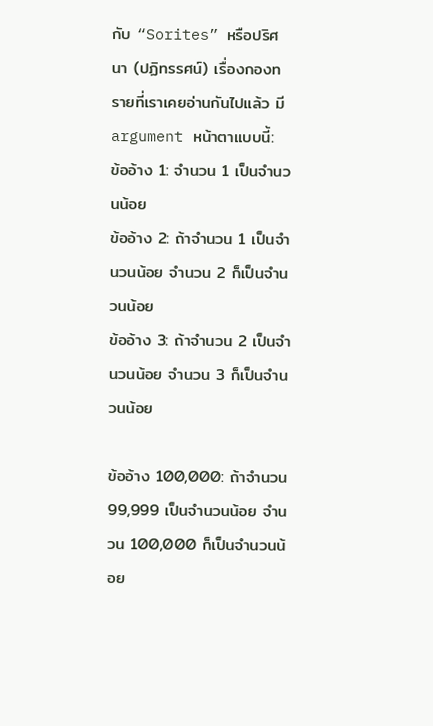กับ “Sorites” หรือปริศนา (ปฏิทรรศน์) เรื่องกองทรายที่เราเคยอ่านกันไปแล้ว มี argument หน้าตาแบบนี้:
ข้ออ้าง 1: จำนวน 1 เป็นจำนวนน้อย
ข้ออ้าง 2: ถ้าจำนวน 1 เป็นจำนวนน้อย จำนวน 2 ก็เป็นจำนวนน้อย
ข้ออ้าง 3: ถ้าจำนวน 2 เป็นจำนวนน้อย จำนวน 3 ก็เป็นจำนวนน้อย

ข้ออ้าง 100,000: ถ้าจำนวน 99,999 เป็นจำนวนน้อย จำนวน 100,000 ก็เป็นจำนวนน้อย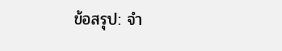ข้อสรุป: จำ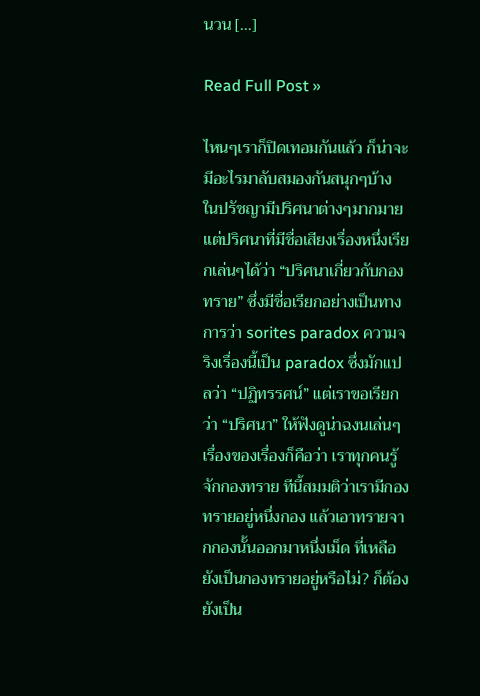นวน [...]

Read Full Post »

ไหนๆเราก็ปิดเทอมกันแล้ว ก็น่าจะมีอะไรมาลับสมองกันสนุกๆบ้าง ในปรัชญามีปริศนาต่างๆมากมาย แต่ปริศนาที่มีชื่อเสียงเรื่องหนึ่งเรียกเล่นๆได้ว่า “ปริศนาเกี่ยวกับกองทราย” ซึ่งมีชื่อเรียกอย่างเป็นทางการว่า sorites paradox ความจริงเรื่องนี้เป็น paradox ซึ่งมักแปลว่า “ปฏิทรรศน์” แต่เราขอเรียกว่า “ปริศนา” ให้ฟังดูน่าฉงนเล่นๆ
เรื่องของเรื่องก็คือว่า เราทุกคนรู้จักกองทราย ทีนี้สมมติว่าเรามีกองทรายอยู่หนึ่งกอง แล้วเอาทรายจากกองนั้นออกมาหนึ่งเม็ด ที่เหลือยังเป็นกองทรายอยู่หรือไม่? ก็ต้องยังเป็น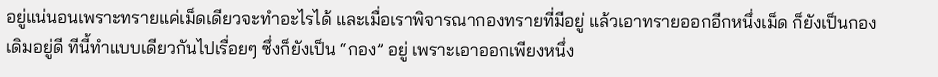อยู่แน่นอนเพราะทรายแค่เม็ดเดียวจะทำอะไรได้ และเมื่อเราพิจารณากองทรายที่มีอยู่ แล้วเอาทรายออกอีกหนึ่งเม็ด ก็ยังเป็นกองเดิมอยู่ดี ทีนี้ทำแบบเดียวกันไปเรื่อยๆ ซึ่งก็ยังเป็น “กอง” อยู่ เพราะเอาออกเพียงหนึ่ง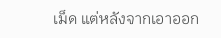เม็ด แต่หลังจากเอาออก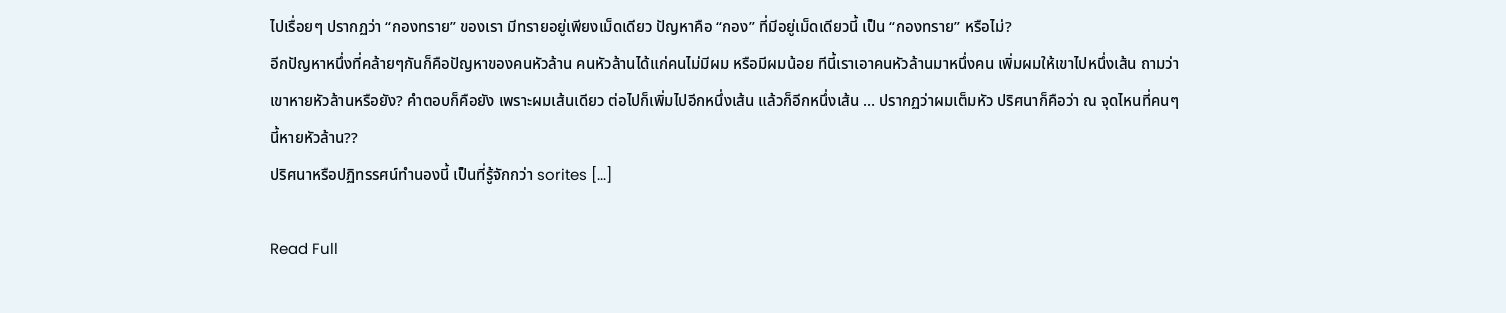ไปเรื่อยๆ ปรากฏว่า “กองทราย” ของเรา มีทรายอยู่เพียงเม็ดเดียว ปัญหาคือ “กอง” ที่มีอยู่เม็ดเดียวนี้ เป็น “กองทราย” หรือไม่?
อีกปัญหาหนึ่งที่คล้ายๆกันก็คือปัญหาของคนหัวล้าน คนหัวล้านได้แก่คนไม่มีผม หรือมีผมน้อย ทีนี้เราเอาคนหัวล้านมาหนึ่งคน เพิ่มผมให้เขาไปหนึ่งเส้น ถามว่าเขาหายหัวล้านหรือยัง? คำตอบก็คือยัง เพราะผมเส้นเดียว ต่อไปก็เพิ่มไปอีกหนึ่งเส้น แล้วก็อีกหนึ่งเส้น … ปรากฏว่าผมเต็มหัว ปริศนาก็คือว่า ณ จุดไหนที่คนๆนี้หายหัวล้าน??
ปริศนาหรือปฏิทรรศน์ทำนองนี้ เป็นที่รู้จักกว่า sorites [...]

Read Full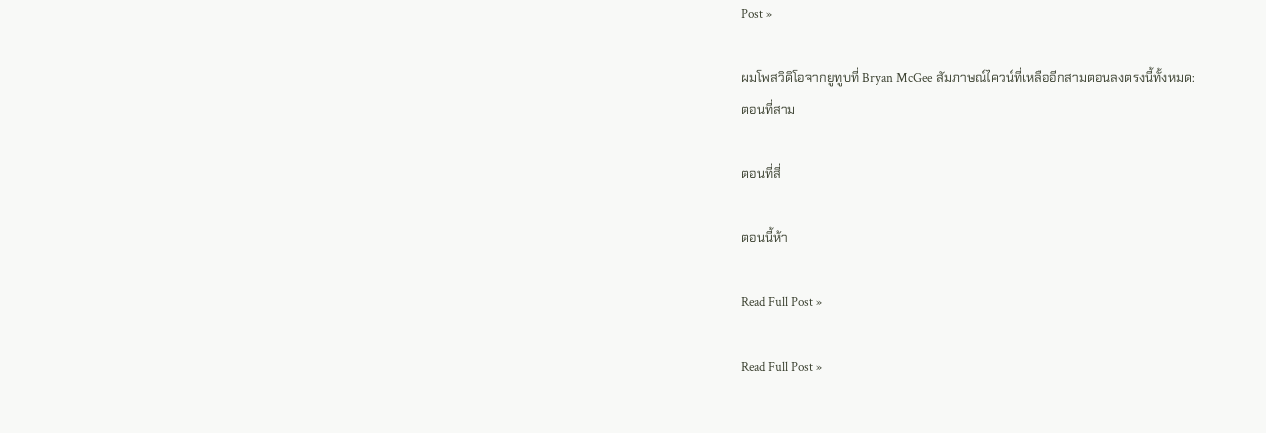Post »

ผมโพสวิดิโอจากยูทูบที่ Bryan McGee สัมภาษณ์ไควน์ที่เหลืออีกสามตอนลงตรงนี้ทั้งหมด:
ตอนที่สาม

ตอนที่สี่

ตอนนี้ห้า

Read Full Post »

Read Full Post »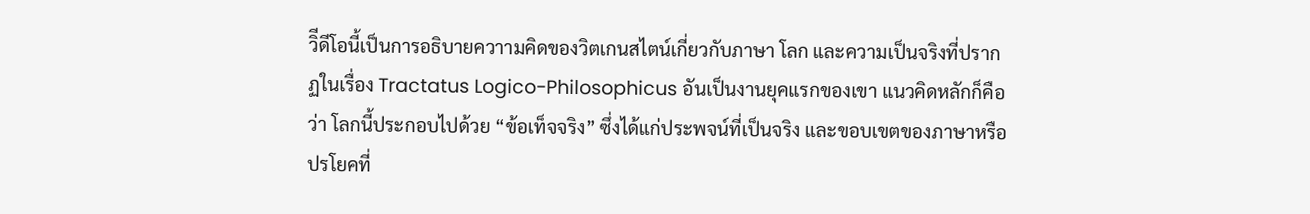วิีดีโอนี้เป็นการอธิบายควาามคิดของวิตเกนสไตน์เกี่ยวกับภาษา โลก และความเป็นจริงที่ปรากฏในเรื่อง Tractatus Logico-Philosophicus อันเป็นงานยุคแรกของเขา แนวคิดหลักก็คือว่า โลกนี้ประกอบไปด้วย “ข้อเท็จจริง” ซึ่งได้แก่ประพจน์ที่เป็นจริง และขอบเขตของภาษาหรือปรโยคที่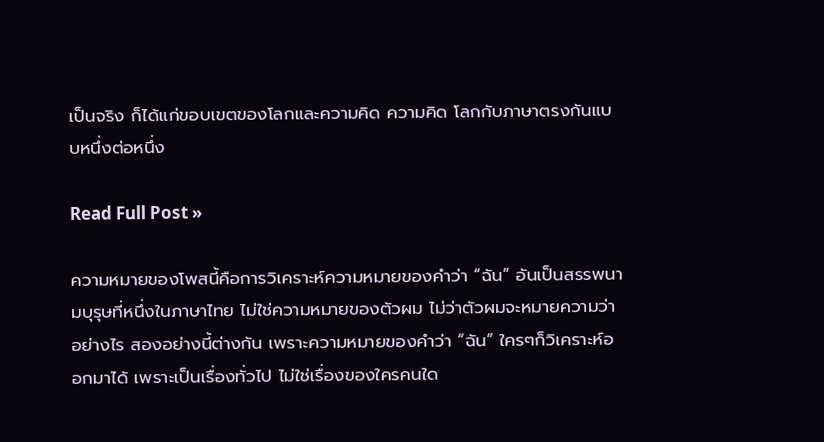เป็นจริง ก็ได้แก่ขอบเขตของโลกและความคิด ความคิด โลกกับภาษาตรงกันแบบหนึ่งต่อหนึ่ง

Read Full Post »

ความหมายของโพสนี้คือการวิเคราะห์ความหมายของคำว่า “ฉัน” อันเป็นสรรพนามบุรุษที่หนึ่งในภาษาไทย ไม่ใช่ความหมายของตัวผม ไม่ว่าตัวผมจะหมายความว่าอย่างไร สองอย่างนี้ต่างกัน เพราะความหมายของคำว่า “ฉัน” ใครๆก็วิเคราะห์ออกมาได้ เพราะเป็นเรื่องทั่วไป ไม่ใช่เรื่องของใครคนใด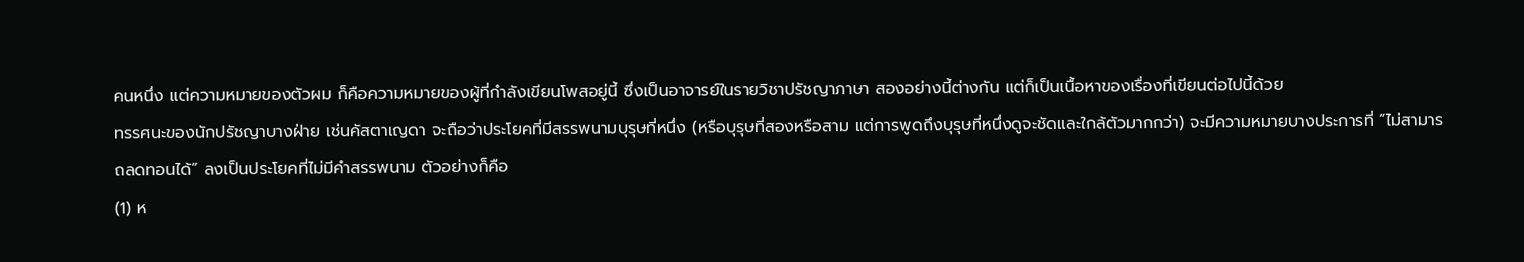คนหนึ่ง แต่ความหมายของตัวผม ก็คือความหมายของผู้ที่กำลังเขียนโพสอยู่นี้ ซึ่งเป็นอาจารย์ในรายวิชาปรัชญาภาษา สองอย่างนี้ต่างกัน แต่ก็เป็นเนื้อหาของเรื่องที่เขียนต่อไปนี้ด้วย
ทรรศนะของนักปรัชญาบางฝ่าย เช่นคัสตาเญดา จะถือว่าประโยคที่มีสรรพนามบุรุษที่หนึ่ง (หรือบุรุษที่สองหรือสาม แต่การพูดถึงบุรุษที่หนึ่งดูจะชัดและใกล้ตัวมากกว่า) จะมีความหมายบางประการที่ “ไม่สามารถลดทอนได้” ลงเป็นประโยคที่ไม่มีคำสรรพนาม ตัวอย่างก็คือ
(1) ห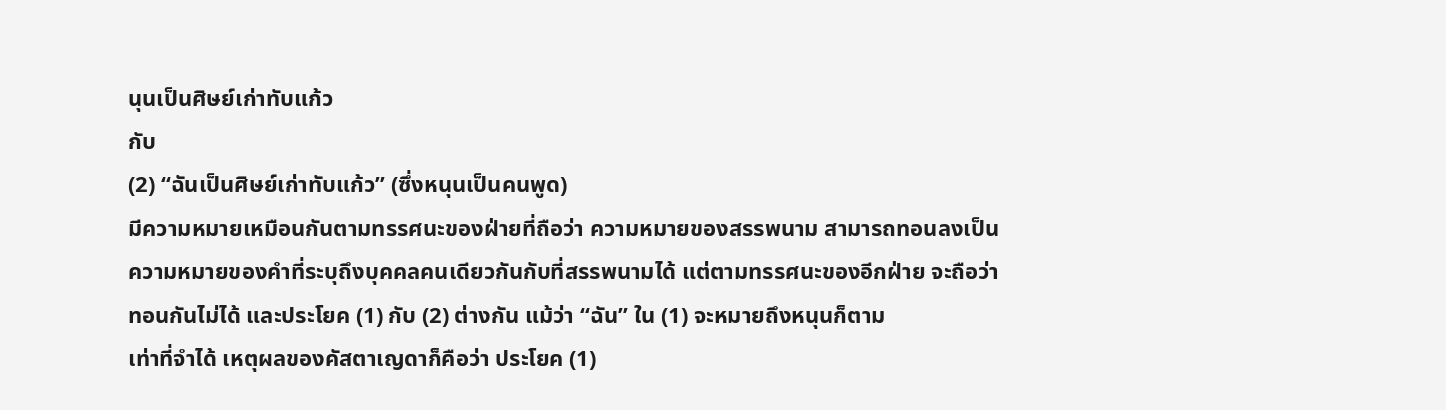นุนเป็นศิษย์เก่าทับแก้ว
กับ
(2) “ฉันเป็นศิษย์เก่าทับแก้ว” (ซึ่งหนุนเป็นคนพูด)
มีความหมายเหมือนกันตามทรรศนะของฝ่ายที่ถือว่า ความหมายของสรรพนาม สามารถทอนลงเป็นความหมายของคำที่ระบุถึงบุคคลคนเดียวกันกับที่สรรพนามได้ แต่ตามทรรศนะของอีกฝ่าย จะถือว่าทอนกันไม่ได้ และประโยค (1) กับ (2) ต่างกัน แม้ว่า “ฉัน” ใน (1) จะหมายถึงหนุนก็ตาม
เท่าที่จำได้ เหตุผลของคัสตาเญดาก็คือว่า ประโยค (1)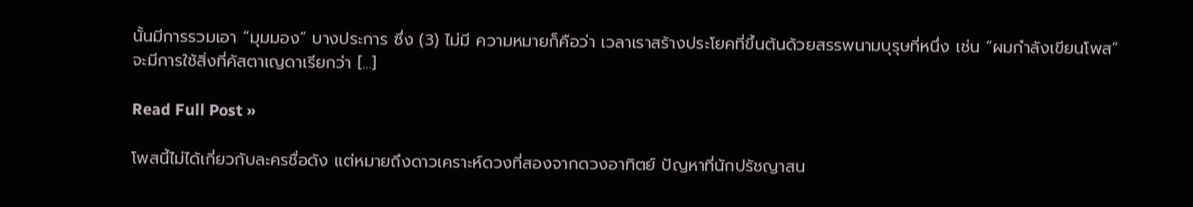นั้นมีการรวมเอา “มุมมอง” บางประการ ซึ่ง (3) ไม่มี ความหมายก็คือว่า เวลาเราสร้างประโยคที่ขึ้นต้นด้วยสรรพนามบุรุษที่หนึ่ง เช่น “ผมกำลังเขียนโพส” จะมีการใช้สิ่งที่คัสตาเญดาเรียกว่า [...]

Read Full Post »

โพสนี้ไม่ได้เกี่ยวกับละครชื่อดัง แต่หมายถึงดาวเคราะห์ดวงที่สองจากดวงอาทิตย์ ปัญหาที่นักปรัชญาสน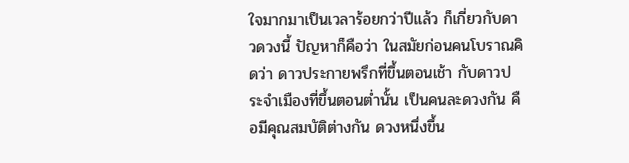ใจมากมาเป็นเวลาร้อยกว่าปีแล้ว ก็เกี่ยวกับดาวดวงนี้ ปัญหาก็คือว่า ในสมัยก่อนคนโบราณคิดว่า ดาวประกายพรึกที่ขึ้นตอนเช้า กับดาวประจำเมืองที่ขึ้นตอนต่ำนั้น เป็นคนละดวงกัน คือมีคุณสมบัติต่างกัน ดวงหนึ่งขึ้น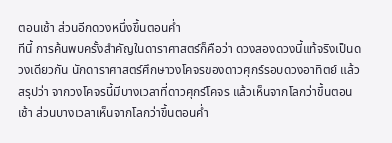ตอนเช้า ส่วนอีกดวงหนึ่งขึ้นตอนค่ำ
ทีนี้ การค้นพบครั้งสำคัญในดาราศาสตร์ก็คือว่า ดวงสองดวงนี้แท้จริงเป็นดวงเดียวกัน นักดาราศาสตร์ศึกษาวงโคจรของดาวศุกร์รอบดวงอาทิตย์ แล้วสรุปว่า จากวงโคจรนี้มีบางเวลาที่ดาวศุกร์โคจร แล้วเห็นจากโลกว่าขึ้นตอนเช้า ส่วนบางเวลาเห็นจากโลกว่าขึ้นตอนค่ำ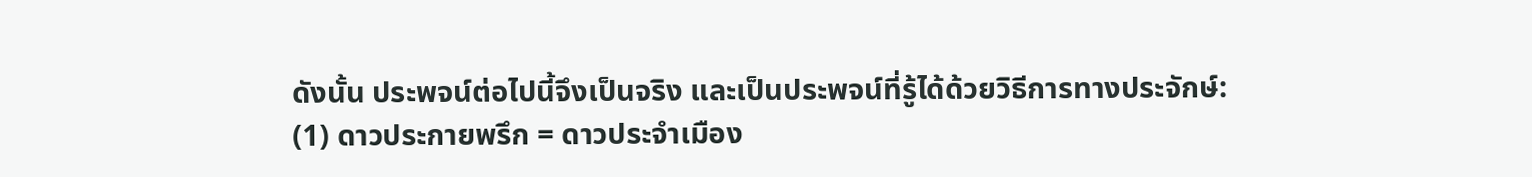ดังนั้น ประพจน์ต่อไปนี้จึงเป็นจริง และเป็นประพจน์ที่รู้ได้ด้วยวิธีการทางประจักษ์:
(1) ดาวประกายพรึก = ดาวประจำเมือง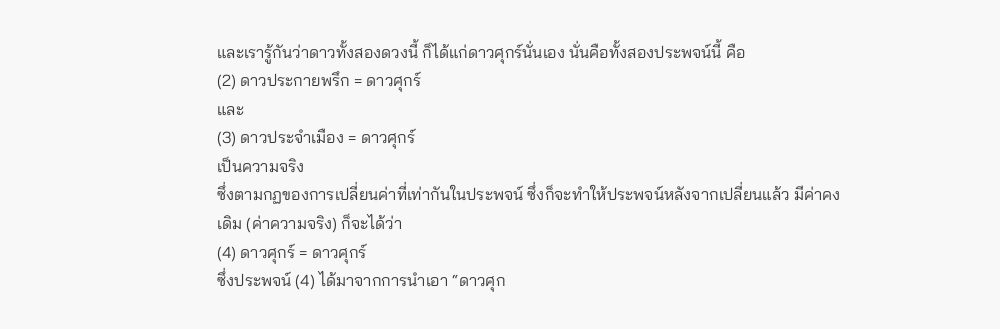และเรารู้กันว่าดาวทั้งสองดวงนี้ ก็ได้แก่ดาวศุกร์นั่นเอง นั่นคือทั้งสองประพจน์นี้ คือ
(2) ดาวประกายพรึก = ดาวศุกร์
และ
(3) ดาวประจำเมือง = ดาวศุกร์
เป็นความจริง
ซึ่งตามกฏของการเปลี่ยนค่าที่เท่ากันในประพจน์ ซึ่งก็จะทำให้ประพจน์หลังจากเปลี่ยนแล้ว มีค่าคงเดิม (ค่าความจริง) ก็จะได้ว่า
(4) ดาวศุกร์ = ดาวศุกร์
ซึ่งประพจน์ (4) ได้มาจากการนำเอา “ดาวศุก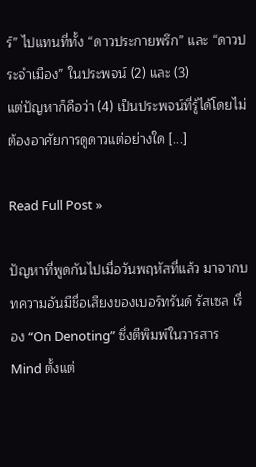ร์” ไปแทนที่ทั้ง “ดาวประกายพรึก” และ “ดาวประจำเมือง” ในประพจน์ (2) และ (3)
แต่ปัญหาก็คือว่า (4) เป็นประพจน์ที่รู้ได้โดยไม่ต้องอาศัยการดูดาวแต่อย่างใด [...]

Read Full Post »

ปัญหาที่พูดกันไปเมื่อวันพฤหัสที่แล้ว มาจากบทความอันมีชื่อเสียงของเบอร์ทรันด์ รัสเซล เรื่อง “On Denoting” ซึ่งตีพิมพ์ในวารสาร Mind ตั้งแต่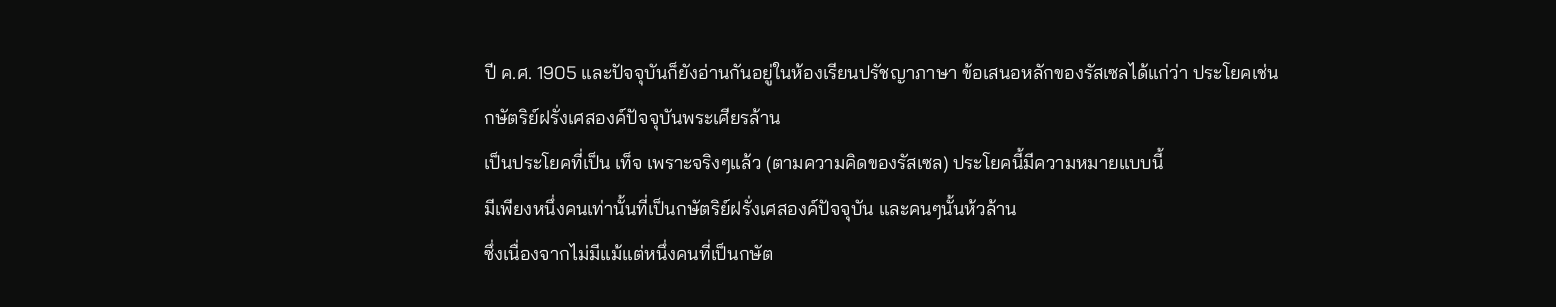ปี ค.ศ. 1905 และปัจจุบันก็ยังอ่านกันอยู่ในห้องเรียนปรัชญาภาษา ข้อเสนอหลักของรัสเซลได้แก่ว่า ประโยคเช่น
กษัตริย์ฝรั่งเศสองค์ปัจจุบันพระเศียรล้าน
เป็นประโยคที่เป็น เท็จ เพราะจริงๆแล้ว (ตามความคิดของรัสเซล) ประโยคนี้มีความหมายแบบนี้
มีเพียงหนึ่งคนเท่านั้นที่เป็นกษัตริย์ฝรั่งเศสองค์ปัจจุบัน และคนๆนั้นห้วล้าน
ซึ่งเนื่องจากไม่มีแม้แต่หนึ่งคนที่เป็นกษัต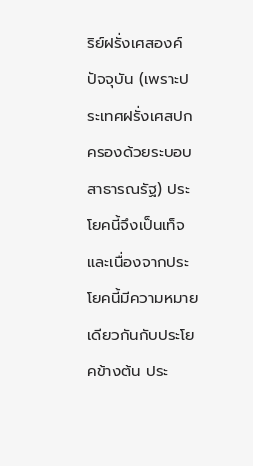ริย์ฝรั่งเศสองค์ปัจจุบัน (เพราะประเทศฝรั่งเศสปกครองด้วยระบอบสาธารณรัฐ) ประโยคนี้จึงเป็นเท็จ และเนื่องจากประโยคนี้มีความหมายเดียวกันกับประโยคข้างต้น ประ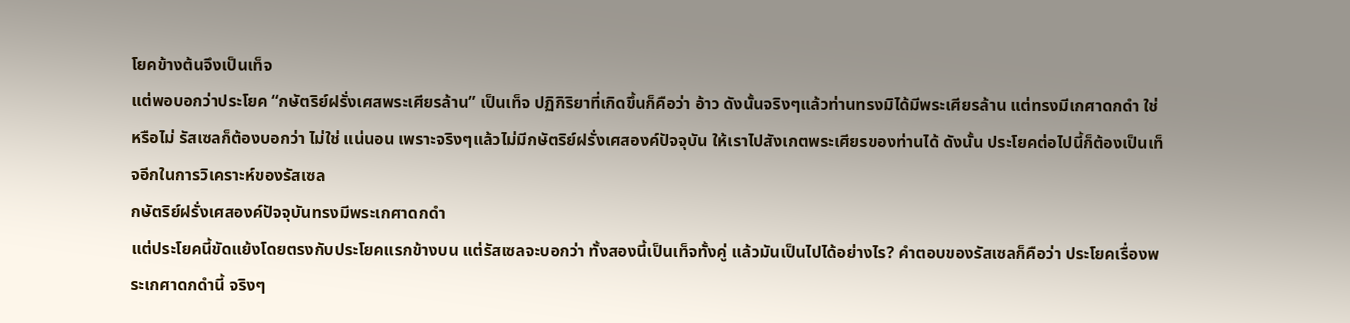โยคข้างต้นจึงเป็นเท็จ
แต่พอบอกว่าประโยค “กษัตริย์ฝรั่งเศสพระเศียรล้าน” เป็นเท็จ ปฏิกิริยาที่เกิดขึ้นก็คือว่า อ้าว ดังนั้นจริงๆแล้วท่านทรงมิได้มีพระเศียรล้าน แต่ทรงมีเกศาดกดำ ใช่หรือไม่ รัสเซลก็ต้องบอกว่า ไม่ใช่ แน่นอน เพราะจริงๆแล้วไม่มีกษัตริย์ฝรั่งเศสองค์ปัจจุบัน ให้เราไปสังเกตพระเศียรของท่านได้ ดังนั้น ประโยคต่อไปนี้ก็ต้องเป็นเท็จอีกในการวิเคราะห์ของรัสเซล
กษัตริย์ฝรั่งเศสองค์ปัจจุบันทรงมีพระเกศาดกดำ
แต่ประโยคนี้ขัดแย้งโดยตรงกับประโยคแรกข้างบน แต่รัสเซลจะบอกว่า ทั้งสองนี้เป็นเท็จทั้งคู่ แล้วมันเป็นไปได้อย่างไร? คำตอบของรัสเซลก็คือว่า ประโยคเรื่องพระเกศาดกดำนี้ จริงๆ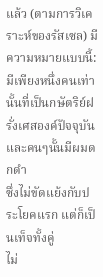แล้ว (ตามการวิเคราะห์ของรัสเซล) มีความหมายแบบนี้:
มีเพียงหนึ่งคนเท่านั้นที่เป็นกษัตริย์ฝรั่งเศสองค์ปัจจุบัน และคนๆนั้นมีผมดกดำ
ซึ่งไม่ขัดแย้งกับประโยคแรก แต่ก็เป็นเท็จทั้งคู่
ไม่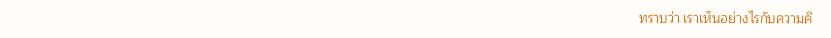ทราบว่า เราเห็นอย่างไรกับความคิ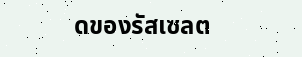ดของรัสเซลต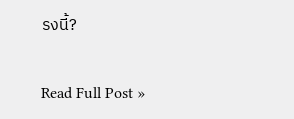รงนี้?

Read Full Post »